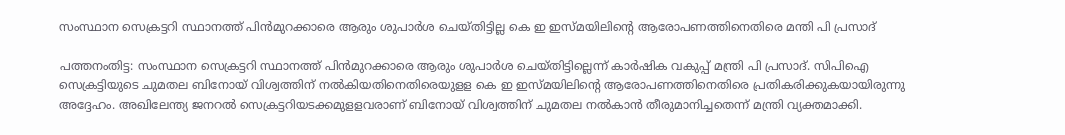സംസ്ഥാന സെക്രട്ടറി സ്ഥാനത്ത് പിന്‍മുറക്കാരെ ആരും ശുപാര്‍ശ ചെയ്തിട്ടില്ല കെ ഇ ഇസ്മയിലിന്റെ ആരോപണത്തിനെതിരെ മന്തി പി പ്രസാദ്

പത്തനംതിട്ട: സംസ്ഥാന സെക്രട്ടറി സ്ഥാനത്ത് പിന്‍മുറക്കാരെ ആരും ശുപാര്‍ശ ചെയ്തിട്ടില്ലെന്ന് കാര്‍ഷിക വകുപ്പ് മന്ത്രി പി പ്രസാദ്. സിപിഐ സെക്രട്ടിയുടെ ചുമതല ബിനോയ് വിശ്വത്തിന് നല്‍കിയതിനെതിരെയുളള കെ ഇ ഇസ്മയിലിന്റെ ആരോപണത്തിനെതിരെ പ്രതികരിക്കുകയായിരുന്നു അദ്ദേഹം. അഖിലേന്ത്യ ജനറല്‍ സെക്രട്ടറിയടക്കമുളളവരാണ് ബിനോയ് വിശ്വത്തിന് ചുമതല നല്‍കാന്‍ തീരുമാനിച്ചതെന്ന് മന്ത്രി വ്യക്തമാക്കി.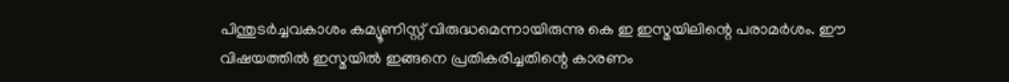പിന്തുടര്‍ച്ചവകാശം കമ്യൂണിസ്റ്റ് വിരുദ്ധമെന്നായിരുന്നു കെ ഇ ഇസ്മയിലിന്റെ പരാമര്‍ശം. ഈ വിഷയത്തില്‍ ഇസ്മയില്‍ ഇങ്ങനെ പ്രതികരിച്ചതിന്റെ കാരണം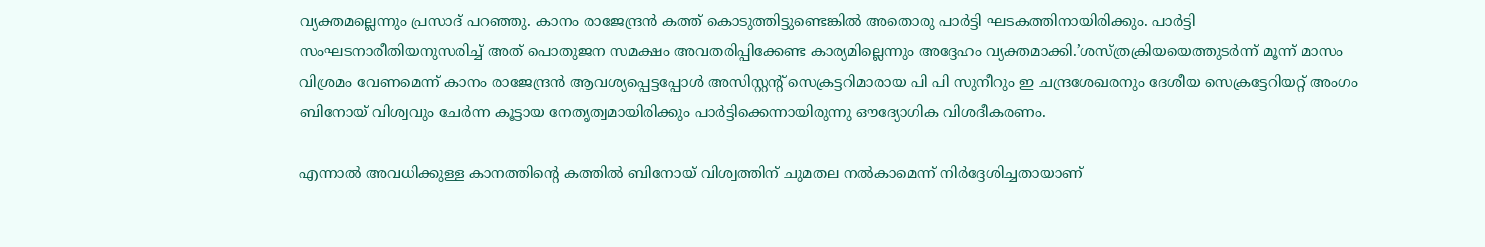വ്യക്തമല്ലെന്നും പ്രസാദ് പറഞ്ഞു. കാനം രാജേന്ദ്രന്‍ കത്ത് കൊടുത്തിട്ടുണ്ടെങ്കില്‍ അതൊരു പാര്‍ട്ടി ഘടകത്തിനായിരിക്കും. പാര്‍ട്ടി സംഘടനാരീതിയനുസരിച്ച് അത് പൊതുജന സമക്ഷം അവതരിപ്പിക്കേണ്ട കാര്യമില്ലെന്നും അദ്ദേഹം വ്യക്തമാക്കി.’ശസ്ത്രക്രിയയെത്തുടര്‍ന്ന് മൂന്ന് മാസം വിശ്രമം വേണമെന്ന് കാനം രാജേന്ദ്രന്‍ ആവശ്യപ്പെട്ടപ്പോള്‍ അസിസ്റ്റന്റ് സെക്രട്ടറിമാരായ പി പി സുനീറും ഇ ചന്ദ്രശേഖരനും ദേശീയ സെക്രട്ടേറിയറ്റ് അംഗം ബിനോയ് വിശ്വവും ചേര്‍ന്ന കൂട്ടായ നേതൃത്വമായിരിക്കും പാര്‍ട്ടിക്കെന്നായിരുന്നു ഔദ്യോഗിക വിശദീകരണം.

എന്നാല്‍ അവധിക്കുള്ള കാനത്തിന്റെ കത്തില്‍ ബിനോയ് വിശ്വത്തിന് ചുമതല നല്‍കാമെന്ന് നിര്‍ദ്ദേശിച്ചതായാണ്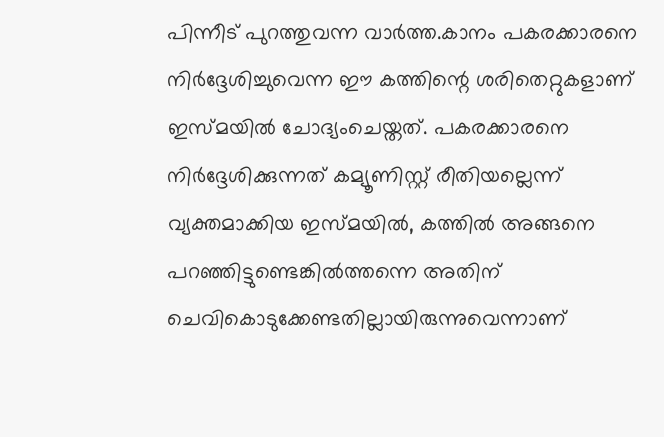പിന്നീട് പുറത്തുവന്ന വാര്‍ത്ത.കാനം പകരക്കാരനെ നിര്‍ദ്ദേശിച്ചുവെന്ന ഈ കത്തിന്റെ ശരിതെറ്റുകളാണ് ഇസ്മയില്‍ ചോദ്യംചെയ്തത്. പകരക്കാരനെ നിര്‍ദ്ദേശിക്കുന്നത് കമ്യൂണിസ്റ്റ് രീതിയല്ലെന്ന് വ്യക്തമാക്കിയ ഇസ്മയില്‍, കത്തില്‍ അങ്ങനെ പറഞ്ഞിട്ടുണ്ടെങ്കില്‍ത്തന്നെ അതിന് ചെവികൊടുക്കേണ്ടതില്ലായിരുന്നുവെന്നാണ്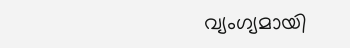വ്യംഗ്യമായി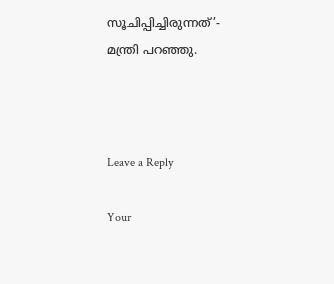സൂചിപ്പിച്ചിരുന്നത്’- മന്ത്രി പറഞ്ഞു.



Leave a Reply

Your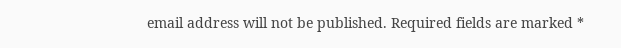email address will not be published. Required fields are marked *